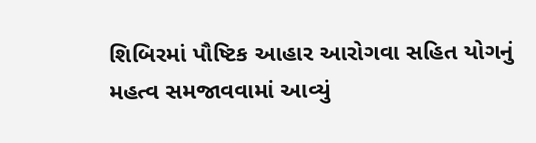શિબિરમાં પૌષ્ટિક આહાર આરોગવા સહિત યોગનું મહત્વ સમજાવવામાં આવ્યું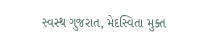સ્વસ્થ ગુજરાત, મેદસ્વિતા મુક્ત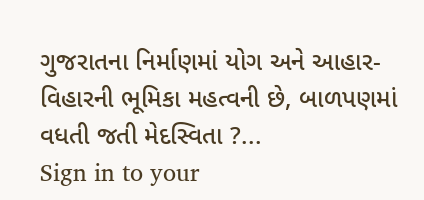ગુજરાતના નિર્માણમાં યોગ અને આહાર-વિહારની ભૂમિકા મહત્વની છે, બાળપણમાં વધતી જતી મેદસ્વિતા ?...
Sign in to your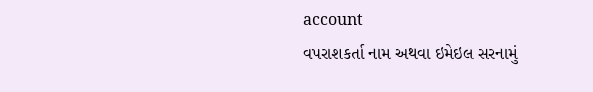account
વપરાશકર્તા નામ અથવા ઇમેઇલ સરનામું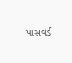પાસવર્ડ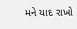મને યાદ રાખો